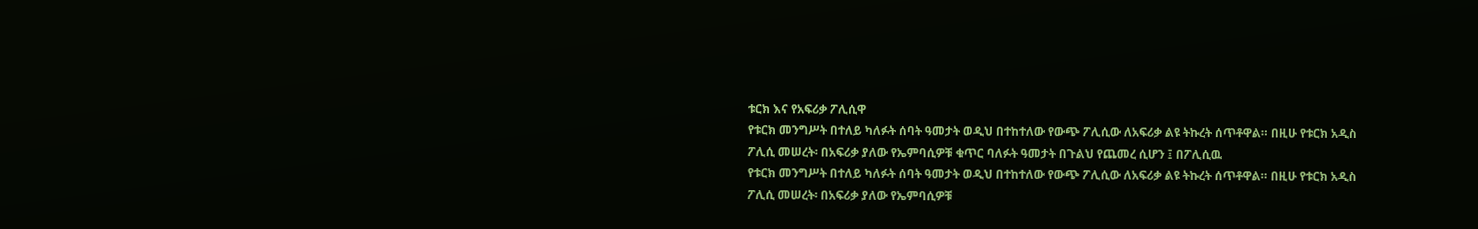ቱርክ እና የአፍሪቃ ፖሊሲዋ
የቱርክ መንግሥት በተለይ ካለፉት ሰባት ዓመታት ወዲህ በተከተለው የውጭ ፖሊሲው ለአፍሪቃ ልዩ ትኩረት ሰጥቶዋል። በዚሁ የቱርክ አዲስ ፖሊሲ መሠረት፡ በአፍሪቃ ያለው የኤምባሲዎቹ ቁጥር ባለፉት ዓመታት በጉልህ የጨመረ ሲሆን ፤ በፖሊሲዉ
የቱርክ መንግሥት በተለይ ካለፉት ሰባት ዓመታት ወዲህ በተከተለው የውጭ ፖሊሲው ለአፍሪቃ ልዩ ትኩረት ሰጥቶዋል። በዚሁ የቱርክ አዲስ ፖሊሲ መሠረት፡ በአፍሪቃ ያለው የኤምባሲዎቹ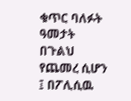ቁጥር ባለፉት ዓመታት በጉልህ የጨመረ ሲሆን ፤ በፖሊሲዉ